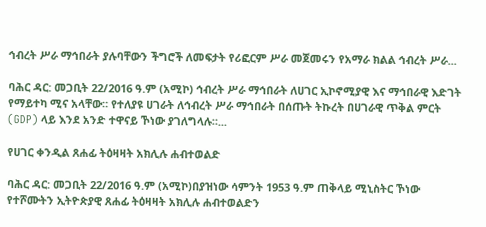ኅብረት ሥራ ማኅበራት ያሉባቸውን ችግሮች ለመፍታት የሪፎርም ሥራ መጀመሩን የአማራ ክልል ኅብረት ሥራ...

ባሕር ዳር: መጋቢት 22/2016 ዓ.ም (አሚኮ) ኅብረት ሥራ ማኅበራት ለሀገር ኢኮኖሚያዊ እና ማኅበራዊ እድገት የማይተካ ሚና አላቸው። የተለያዩ ሀገራት ለኅብረት ሥራ ማኅበራት በሰጡት ትኩረት በሀገራዊ ጥቅል ምርት (GDP) ላይ እንደ አንድ ተዋናይ ኾነው ያገለግላሉ።...

የሀገር ቀንዲል ጸሐፊ ትዕዛዛት አክሊሉ ሐብተወልድ

ባሕር ዳር: መጋቢት 22/2016 ዓ.ም (አሚኮ)በያዝነው ሳምንት 1953 ዓ.ም ጠቅላይ ሚኒስትር ኾነው የተሾሙትን ኢትዮጵያዊ ጸሐፊ ትዕዛዛት አክሊሉ ሐብተወልድን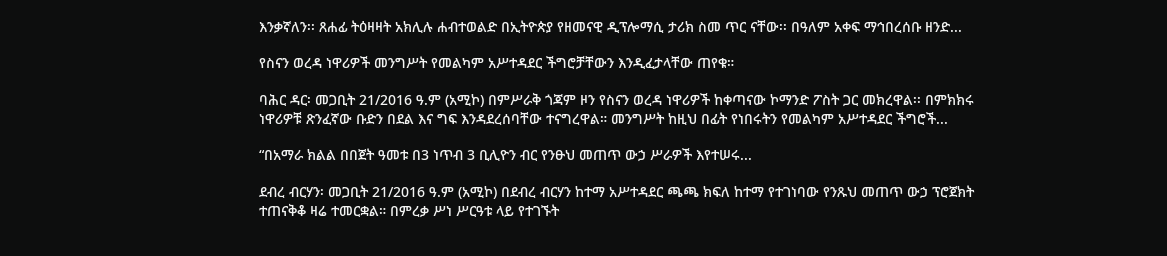እንቃኛለን፡፡ ጸሐፊ ትዕዛዛት አክሊሉ ሐብተወልድ በኢትዮጵያ የዘመናዊ ዲፕሎማሲ ታሪክ ስመ ጥር ናቸው፡፡ በዓለም አቀፍ ማኅበረሰቡ ዘንድ...

የስናን ወረዳ ነዋሪዎች መንግሥት የመልካም አሥተዳደር ችግሮቻቸውን እንዲፈታላቸው ጠየቁ።

ባሕር ዳር፡ መጋቢት 21/2016 ዓ.ም (አሚኮ) በምሥራቅ ጎጃም ዞን የስናን ወረዳ ነዋሪዎች ከቀጣናው ኮማንድ ፖስት ጋር መክረዋል፡፡ በምክክሩ ነዋሪዎቹ ጽንፈኛው ቡድን በደል እና ግፍ እንዳደረሰባቸው ተናግረዋል። መንግሥት ከዚህ በፊት የነበሩትን የመልካም አሥተዳደር ችግሮች...

“በአማራ ክልል በበጀት ዓመቱ በ3 ነጥብ 3 ቢሊዮን ብር የንፁህ መጠጥ ውኃ ሥራዎች እየተሠሩ...

ደብረ ብርሃን፡ መጋቢት 21/2016 ዓ.ም (አሚኮ) በደብረ ብርሃን ከተማ አሥተዳደር ጫጫ ክፍለ ከተማ የተገነባው የንጹህ መጠጥ ውኃ ፕሮጀክት ተጠናቅቆ ዛሬ ተመርቋል። በምረቃ ሥነ ሥርዓቱ ላይ የተገኙት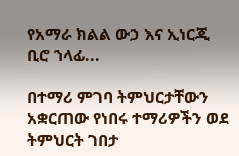የአማራ ክልል ውኃ እና ኢነርጂ ቢሮ ኀላፊ...

በተማሪ ምገባ ትምህርታቸውን አቋርጠው የነበሩ ተማሪዎችን ወደ ትምህርት ገበታ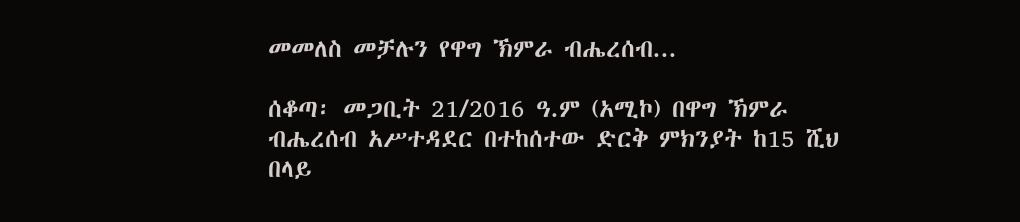መመለስ መቻሉን የዋግ ኽምራ ብሔረሰብ...

ሰቆጣ፡ መጋቢት 21/2016 ዓ.ም (አሚኮ) በዋግ ኽምራ ብሔረሰብ አሥተዳደር በተከሰተው ድርቅ ምክንያት ከ15 ሺህ በላይ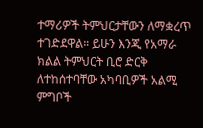ተማሪዎች ትምህርታቸውን ለማቋረጥ ተገድደዋል። ይሁን እንጂ የአማራ ክልል ትምህርት ቢሮ ድርቅ ለተከሰተባቸው አካባቢዎች አልሚ ምግቦች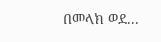በመላክ ወደ...